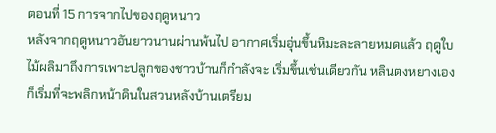ตอนที่ 15 การจากไปของฤดูหนาว
หลังจากฤดูหนาวอันยาวนานผ่านพ้นไป อากาศเริ่มอุ่นขึ้นหิมะละลายหมดแล้ว ฤดูใบไม้ผลิมาถึงการเพาะปลูกของชาวบ้านก็กำลังจะ เริ่มขึ้นเช่นเดียวกัน หลินตงหยางเองก็เริ่มที่จะพลิกหน้าดินในสวนหลังบ้านเตรียม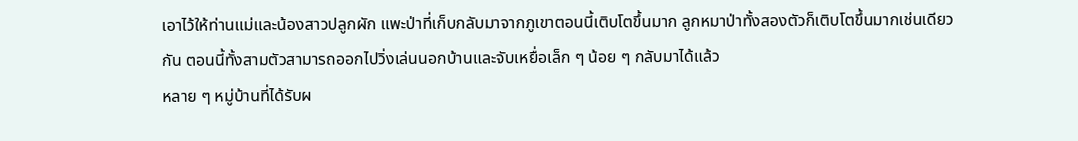เอาไว้ให้ท่านแม่และน้องสาวปลูกผัก แพะป่าที่เก็บกลับมาจากภูเขาตอนนี้เติบโตขึ้นมาก ลูกหมาป่าทั้งสองตัวก็เติบโตขึ้นมากเช่นเดียวกัน ตอนนี้ทั้งสามตัวสามารถออกไปวิ่งเล่นนอกบ้านและจับเหยื่อเล็ก ๆ น้อย ๆ กลับมาได้แล้ว
หลาย ๆ หมู่บ้านที่ได้รับผ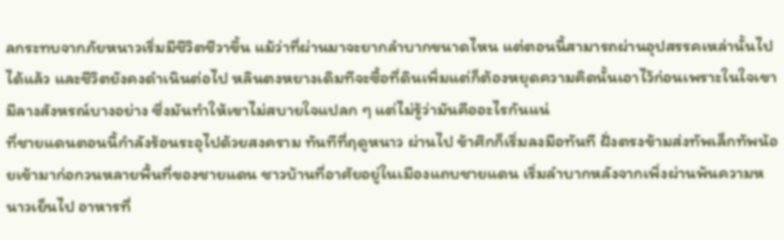ลกระทบจากภัยหนาวเริ่มมีชีวิตชีวาขึ้น แม้ว่าที่ผ่านมาจะยากลำบากขนาดไหน แต่ตอนนี้สามารถผ่านอุปสรรคเหล่านั้นไปได้แล้ว และชีวิตยังคงดำเนินต่อไป หลินตงหยางเดิมทีจะซื้อที่ดินเพิ่มแต่ก็ต้องหยุดความคิดนั้นเอาไว้ก่อนเพราะในใจเขามีลางสังหรณ์บางอย่าง ซึ่งมันทำให้เขาไม่สบายใจแปลก ๆ แต่ไม่รู้ว่ามันคืออะไรกันแน่
ที่ชายแดนตอนนี้กำลังร้อนระอุไปด้วยสงคราม ทันทีที่ฤดูหนาว ผ่านไป ข้าศึกก็เริ่มลงมือทันที ฝั่งตรงข้ามส่งทัพเล็กทัพน้อยเข้ามาก่อกวนหลายพื้นที่ของชายแดน ชาวบ้านที่อาศัยอยู่ในเมืองแถบชายแดน เริ่มลำบากหลังจากเพิ่งผ่านพ้นความหนาวเย็นไป อาหารที่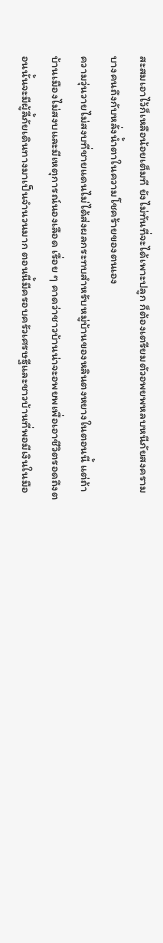สะสมเอาไว้ก็เหลือน้อยเต็มที ยังไม่ทันที่จะได้เพาะปลูก ก็ต้องเตรียมตัวอพยพหลบหนีภัยสงคราม บางคนถึงกับหลั่งน้ำตาในความโชคร้ายของตนเอง
ความวุ่นวายไม่สงบที่ชายแดนไม่ได้ส่งผลกระทบสำหรับหมู่บ้านของหลินตงหยางในตอนนี้ แต่ถ้าบ้านเมืองไม่สงบและมีเหตุการณ์นองเลือด เรื่อย ๆ คาดว่าชาวบ้านน่าจะอพยพเพื่อเอาชีวิตรอดถึงตอนนั้นจะมีผู้ลี้ภัยเดินทางมาเป็นจำนวนมาก ตอนนี้มีครอบครัวเศรษฐีและชาวบ้านที่พอมีเงินในมือ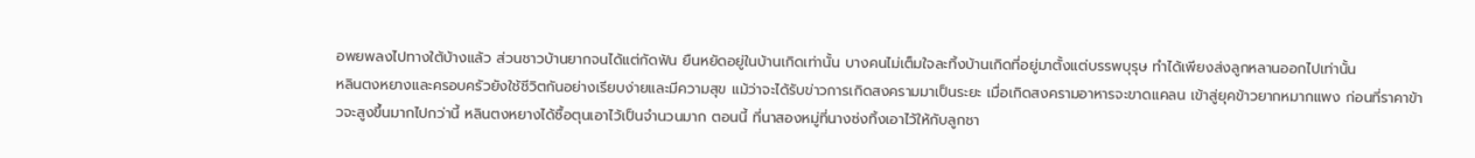อพยพลงไปทางใต้บ้างแล้ว ส่วนชาวบ้านยากจนได้แต่กัดฟัน ยืนหยัดอยู่ในบ้านเกิดเท่านั้น บางคนไม่เต็มใจละทิ้งบ้านเกิดที่อยู่มาตั้งแต่บรรพบุรุษ ทำได้เพียงส่งลูกหลานออกไปเท่านั้น
หลินตงหยางและครอบครัวยังใช้ชีวิตกันอย่างเรียบง่ายและมีความสุข แม้ว่าจะได้รับข่าวการเกิดสงครามมาเป็นระยะ เมื่อเกิดสงครามอาหารจะขาดแคลน เข้าสู่ยุคข้าวยากหมากแพง ก่อนที่ราคาข้าวจะสูงขึ้นมากไปกว่านี้ หลินตงหยางได้ซื้อตุนเอาไว้เป็นจำนวนมาก ตอนนี้ ที่นาสองหมู่ที่นางซ่งทิ้งเอาไว้ให้กับลูกชา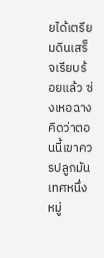ยได้เตรียมดินเสร็จเรียบร้อยแล้ว ซ่งเหอฉางคิดว่าตอนนี้เขาควรปลูกมันเทศหนึ่งหมู่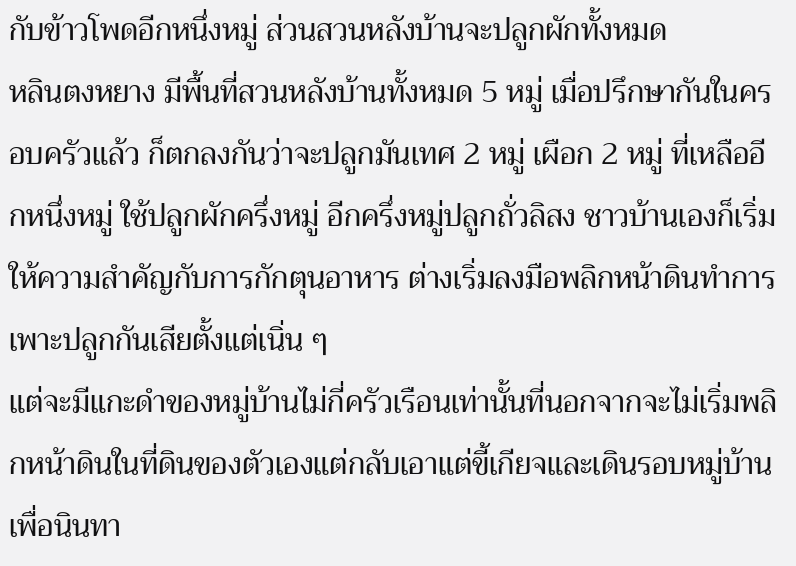กับข้าวโพดอีกหนึ่งหมู่ ส่วนสวนหลังบ้านจะปลูกผักทั้งหมด
หลินตงหยาง มีพื้นที่สวนหลังบ้านทั้งหมด 5 หมู่ เมื่อปรึกษากันในครอบครัวแล้ว ก็ตกลงกันว่าจะปลูกมันเทศ 2 หมู่ เผือก 2 หมู่ ที่เหลืออีกหนึ่งหมู่ ใช้ปลูกผักครึ่งหมู่ อีกครึ่งหมู่ปลูกถั่วลิสง ชาวบ้านเองก็เริ่มให้ความสำคัญกับการกักตุนอาหาร ต่างเริ่มลงมือพลิกหน้าดินทำการเพาะปลูกกันเสียตั้งแต่เนิ่น ๆ
แต่จะมีแกะดำของหมู่บ้านไม่กี่ครัวเรือนเท่านั้นที่นอกจากจะไม่เริ่มพลิกหน้าดินในที่ดินของตัวเองแต่กลับเอาแต่ขี้เกียจและเดินรอบหมู่บ้าน เพื่อนินทา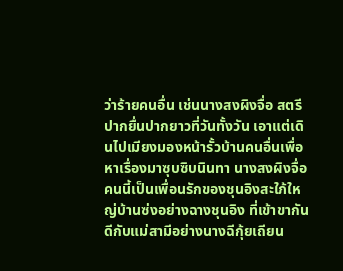ว่าร้ายคนอื่น เช่นนางสงผิงจื่อ สตรีปากยื่นปากยาวที่วันทั้งวัน เอาแต่เดินไปเมียงมองหน้ารั้วบ้านคนอื่นเพื่อหาเรื่องมาซุบซิบนินทา นางสงผิงจื่อคนนี้เป็นเพื่อนรักของชุนอิงสะใภ้ใหญ่บ้านซ่งอย่างฉางชุนอิง ที่เข้าขากันดีกับแม่สามีอย่างนางฉีกุ้ยเถียน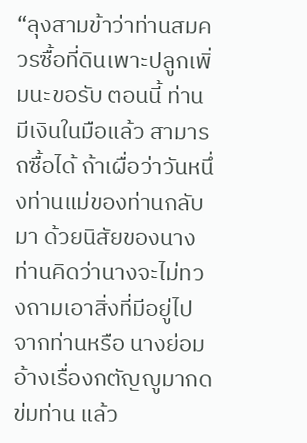“ลุงสามข้าว่าท่านสมควรซื้อที่ดินเพาะปลูกเพิ่มนะขอรับ ตอนนี้ ท่านมีเงินในมือแล้ว สามารถซื้อได้ ถ้าเผื่อว่าวันหนึ่งท่านแม่ของท่านกลับมา ด้วยนิสัยของนางท่านคิดว่านางจะไม่ทวงถามเอาสิ่งที่มีอยู่ไปจากท่านหรือ นางย่อมอ้างเรื่องกตัญญูมากดข่มท่าน แล้ว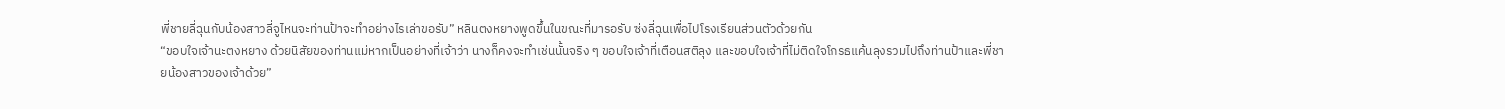พี่ชายลี่ฉุนกับน้องสาวลี่จูไหนจะท่านป้าจะทำอย่างไรเล่าขอรับ” หลินตงหยางพูดขึ้นในขณะที่มารอรับ ซ่งลี่ฉุนเพื่อไปโรงเรียนส่วนตัวด้วยกัน
“ขอบใจเจ้านะตงหยาง ด้วยนิสัยของท่านแม่หากเป็นอย่างที่เจ้าว่า นางก็คงจะทำเช่นนั้นจริง ๆ ขอบใจเจ้าที่เตือนสติลุง และขอบใจเจ้าที่ไม่ติดใจโกรธแค้นลุงรวมไปถึงท่านป้าและพี่ชายน้องสาวของเจ้าด้วย”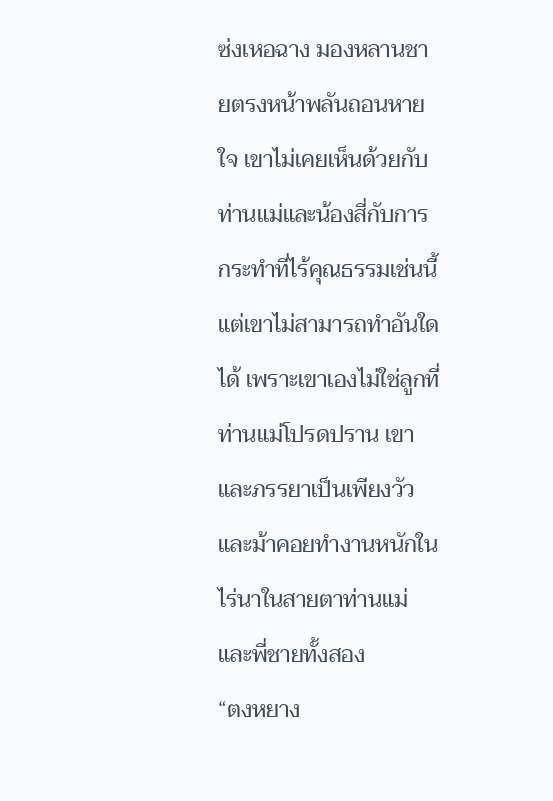ซ่งเหอฉาง มองหลานชายตรงหน้าพลันถอนหายใจ เขาไม่เคยเห็นด้วยกับท่านแม่และน้องสี่กับการกระทำที่ไร้คุณธรรมเช่นนี้ แต่เขาไม่สามารถทำอันใดได้ เพราะเขาเองไม่ใช่ลูกที่ท่านแม่โปรดปราน เขาและภรรยาเป็นเพียงวัวและม้าคอยทำงานหนักในไร่นาในสายตาท่านแม่และพี่ชายทั้งสอง
“ตงหยาง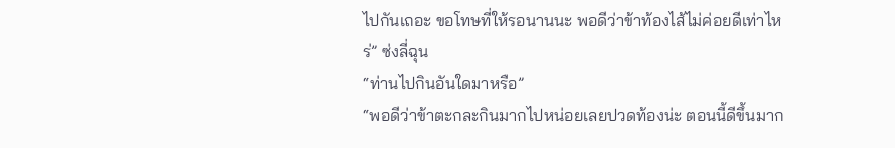ไปกันเถอะ ขอโทษที่ให้รอนานนะ พอดีว่าข้าท้องไส้ไม่ค่อยดีเท่าไหร่” ซ่งลี่ฉุน
“ท่านไปกินอันใดมาหรือ”
“พอดีว่าข้าตะกละกินมากไปหน่อยเลยปวดท้องน่ะ ตอนนี้ดีขึ้นมาก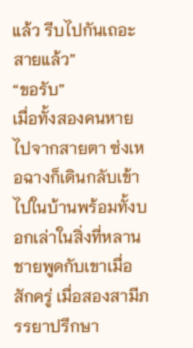แล้ว รีบไปกันเถอะสายแล้ว”
“ขอรับ”
เมื่อทั้งสองคนหายไปจากสายตา ซ่งเหอฉางก็เดินกลับเข้าไปในบ้านพร้อมทั้งบอกเล่าในสิ่งที่หลานชายพูดกับเขาเมื่อสักครู่ เมื่อสองสามีภรรยาปรึกษา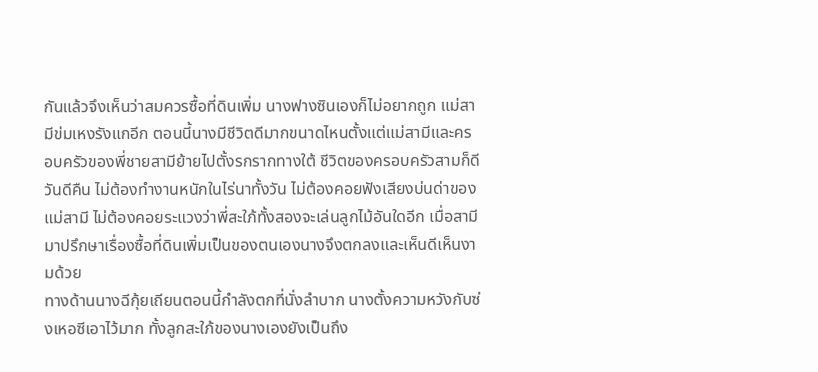กันแล้วจึงเห็นว่าสมควรซื้อที่ดินเพิ่ม นางฟางซินเองก็ไม่อยากถูก แม่สามีข่มเหงรังแกอีก ตอนนี้นางมีชีวิตดีมากขนาดไหนตั้งแต่แม่สามีและครอบครัวของพี่ชายสามีย้ายไปตั้งรกรากทางใต้ ชีวิตของครอบครัวสามก็ดีวันดีคืน ไม่ต้องทำงานหนักในไร่นาทั้งวัน ไม่ต้องคอยฟังเสียงบ่นด่าของแม่สามี ไม่ต้องคอยระแวงว่าพี่สะใภ้ทั้งสองจะเล่นลูกไม้อันใดอีก เมื่อสามีมาปรึกษาเรื่องซื้อที่ดินเพิ่มเป็นของตนเองนางจึงตกลงและเห็นดีเห็นงามด้วย
ทางด้านนางฉีกุ้ยเถียนตอนนี้กำลังตกที่นั่งลำบาก นางตั้งความหวังกับซ่งเหอซีเอาไว้มาก ทั้งลูกสะใภ้ของนางเองยังเป็นถึง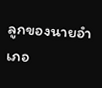ลูกของนายอำเภอ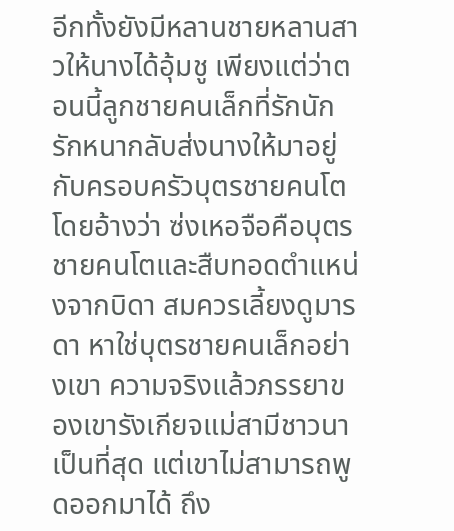อีกทั้งยังมีหลานชายหลานสาวให้นางได้อุ้มชู เพียงแต่ว่าตอนนี้ลูกชายคนเล็กที่รักนักรักหนากลับส่งนางให้มาอยู่กับครอบครัวบุตรชายคนโต โดยอ้างว่า ซ่งเหอจือคือบุตรชายคนโตและสืบทอดตำแหน่งจากบิดา สมควรเลี้ยงดูมารดา หาใช่บุตรชายคนเล็กอย่างเขา ความจริงแล้วภรรยาของเขารังเกียจแม่สามีชาวนาเป็นที่สุด แต่เขาไม่สามารถพูดออกมาได้ ถึง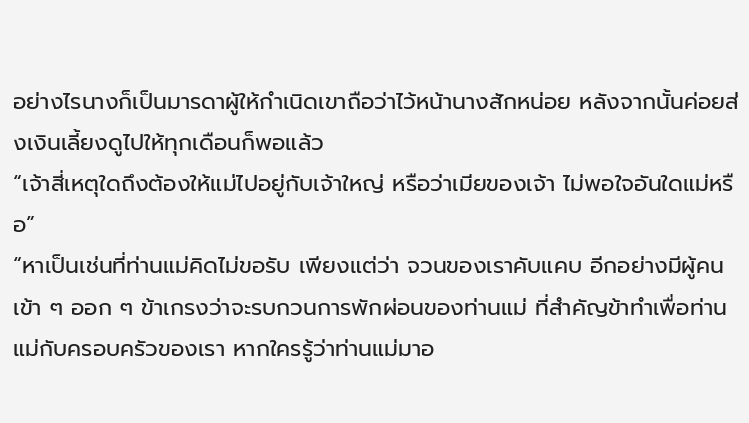อย่างไรนางก็เป็นมารดาผู้ให้กำเนิดเขาถือว่าไว้หน้านางสักหน่อย หลังจากนั้นค่อยส่งเงินเลี้ยงดูไปให้ทุกเดือนก็พอแล้ว
“เจ้าสี่เหตุใดถึงต้องให้แม่ไปอยู่กับเจ้าใหญ่ หรือว่าเมียของเจ้า ไม่พอใจอันใดแม่หรือ”
“หาเป็นเช่นที่ท่านแม่คิดไม่ขอรับ เพียงแต่ว่า จวนของเราคับแคบ อีกอย่างมีผู้คนเข้า ๆ ออก ๆ ข้าเกรงว่าจะรบกวนการพักผ่อนของท่านแม่ ที่สำคัญข้าทำเพื่อท่านแม่กับครอบครัวของเรา หากใครรู้ว่าท่านแม่มาอ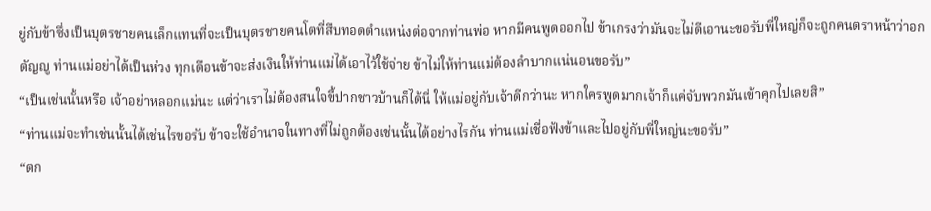ยู่กับข้าซึ่งเป็นบุตรชายคนเล็กแทนที่จะเป็นบุตรชายคนโตที่สืบทอดตำแหน่งต่อจากท่านพ่อ หากมีคนพูดออกไป ข้าเกรงว่ามันจะไม่ดีเอานะขอรับพี่ใหญ่ก็จะถูกคนตราหน้าว่าอกตัญญู ท่านแม่อย่าได้เป็นห่วง ทุกเดือนข้าจะส่งเงินให้ท่านแม่ได้เอาไว้ใช้จ่าย ข้าไม่ให้ท่านแม่ต้องลำบากแน่นอนขอรับ”
“เป็นเช่นนั้นหรือ เจ้าอย่าหลอกแม่นะ แต่ว่าเราไม่ต้องสนใจขี้ปากชาวบ้านก็ได้นี่ ให้แม่อยู่กับเจ้าดีกว่านะ หากใครพูดมากเจ้าก็แค่จับพวกมันเข้าคุกไปเลยสิ”
“ท่านแม่จะทำเช่นนั้นได้เช่นไรขอรับ ข้าจะใช้อำนาจในทางที่ไม่ถูกต้องเช่นนั้นได้อย่างไรกัน ท่านแม่เชื่อฟังข้าและไปอยู่กับพี่ใหญ่นะขอรับ”
“ตก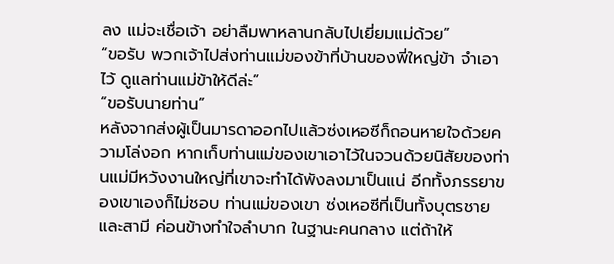ลง แม่จะเชื่อเจ้า อย่าลืมพาหลานกลับไปเยี่ยมแม่ด้วย”
“ขอรับ พวกเจ้าไปส่งท่านแม่ของข้าที่บ้านของพี่ใหญ่ข้า จำเอาไว้ ดูแลท่านแม่ข้าให้ดีล่ะ”
“ขอรับนายท่าน”
หลังจากส่งผู้เป็นมารดาออกไปแล้วซ่งเหอซีก็ถอนหายใจด้วยความโล่งอก หากเก็บท่านแม่ของเขาเอาไว้ในจวนด้วยนิสัยของท่านแม่มีหวังงานใหญ่ที่เขาจะทำได้พังลงมาเป็นแน่ อีกทั้งภรรยาของเขาเองก็ไม่ชอบ ท่านแม่ของเขา ซ่งเหอซีที่เป็นทั้งบุตรชายและสามี ค่อนข้างทำใจลำบาก ในฐานะคนกลาง แต่ถ้าให้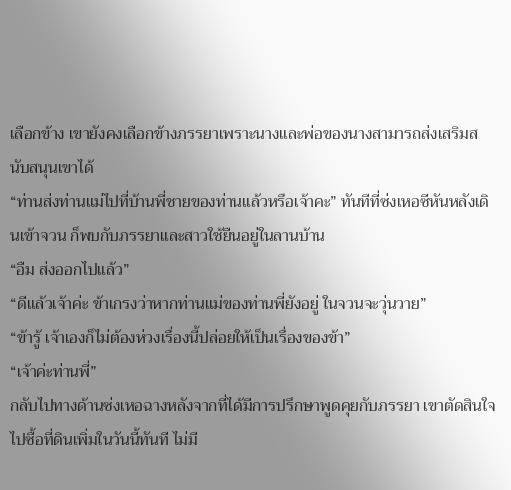เลือกข้าง เขายังคงเลือกข้างภรรยาเพราะนางและพ่อของนางสามารถส่งเสริมสนับสนุนเขาได้
“ท่านส่งท่านแม่ไปที่บ้านพี่ชายของท่านแล้วหรือเจ้าคะ” ทันทีที่ซ่งเหอซีหันหลังเดินเข้าจวน ก็พบกับภรรยาและสาวใช้ยืนอยู่ในลานบ้าน
“อืม ส่งออกไปแล้ว”
“ดีแล้วเจ้าค่ะ ข้าเกรงว่าหากท่านแม่ของท่านพี่ยังอยู่ ในจวนจะวุ่นวาย”
“ข้ารู้ เจ้าเองก็ไม่ต้องห่วงเรื่องนี้ปล่อยให้เป็นเรื่องของข้า”
“เจ้าค่ะท่านพี่”
กลับไปทางด้านซ่งเหอฉางหลังจากที่ได้มีการปรึกษาพูดคุยกับภรรยา เขาตัดสินใจไปซื้อที่ดินเพิ่มในวันนี้ทันที ไม่มี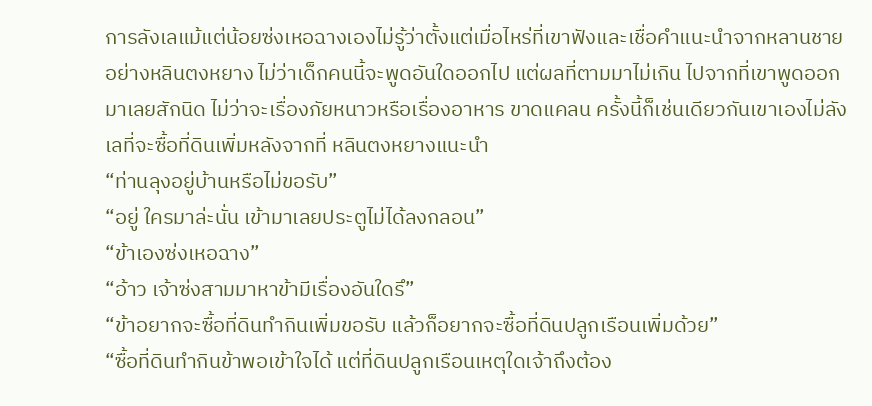การลังเลแม้แต่น้อยซ่งเหอฉางเองไม่รู้ว่าตั้งแต่เมื่อไหร่ที่เขาฟังและเชื่อคำแนะนำจากหลานชายอย่างหลินตงหยาง ไม่ว่าเด็กคนนี้จะพูดอันใดออกไป แต่ผลที่ตามมาไม่เกิน ไปจากที่เขาพูดออกมาเลยสักนิด ไม่ว่าจะเรื่องภัยหนาวหรือเรื่องอาหาร ขาดแคลน ครั้งนี้ก็เช่นเดียวกันเขาเองไม่ลังเลที่จะซื้อที่ดินเพิ่มหลังจากที่ หลินตงหยางแนะนำ
“ท่านลุงอยู่บ้านหรือไม่ขอรับ”
“อยู่ ใครมาล่ะนั่น เข้ามาเลยประตูไม่ได้ลงกลอน”
“ข้าเองซ่งเหอฉาง”
“อ้าว เจ้าซ่งสามมาหาข้ามีเรื่องอันใดรึ”
“ข้าอยากจะซื้อที่ดินทำกินเพิ่มขอรับ แล้วก็อยากจะซื้อที่ดินปลูกเรือนเพิ่มด้วย”
“ซื้อที่ดินทำกินข้าพอเข้าใจได้ แต่ที่ดินปลูกเรือนเหตุใดเจ้าถึงต้อง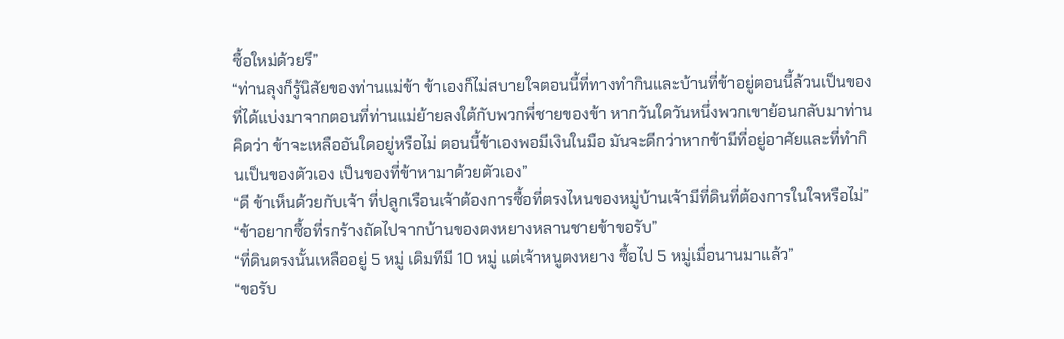ซื้อใหม่ด้วยรึ”
“ท่านลุงก็รู้นิสัยของท่านแม่ข้า ข้าเองก็ไม่สบายใจตอนนี้ที่ทางทำกินและบ้านที่ข้าอยู่ตอนนี้ล้วนเป็นของที่ได้แบ่งมาจากตอนที่ท่านแม่ย้ายลงใต้กับพวกพี่ชายของข้า หากวันใดวันหนึ่งพวกเขาย้อนกลับมาท่านคิดว่า ข้าจะเหลืออันใดอยู่หรือไม่ ตอนนี้ข้าเองพอมีเงินในมือ มันจะดีกว่าหากข้ามีที่อยู่อาศัยและที่ทำกินเป็นของตัวเอง เป็นของที่ข้าหามาด้วยตัวเอง”
“ดี ข้าเห็นด้วยกับเจ้า ที่ปลูกเรือนเจ้าต้องการซื้อที่ตรงไหนของหมู่บ้านเจ้ามีที่ดินที่ต้องการในใจหรือไม่”
“ข้าอยากซื้อที่รกร้างถัดไปจากบ้านของตงหยางหลานชายข้าขอรับ”
“ที่ดินตรงนั้นเหลืออยู่ 5 หมู่ เดิมทีมี 10 หมู่ แต่เจ้าหนูตงหยาง ซื้อไป 5 หมู่เมื่อนานมาแล้ว”
“ขอรับ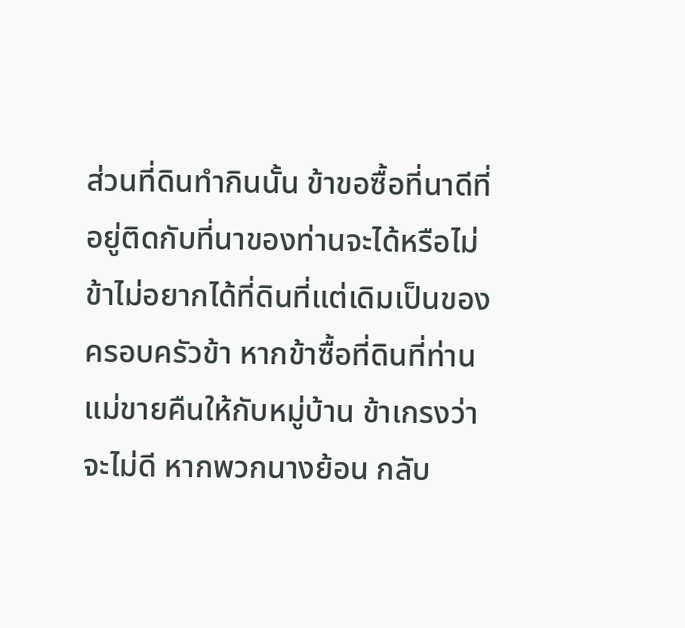ส่วนที่ดินทำกินนั้น ข้าขอซื้อที่นาดีที่อยู่ติดกับที่นาของท่านจะได้หรือไม่ ข้าไม่อยากได้ที่ดินที่แต่เดิมเป็นของครอบครัวข้า หากข้าซื้อที่ดินที่ท่านแม่ขายคืนให้กับหมู่บ้าน ข้าเกรงว่าจะไม่ดี หากพวกนางย้อน กลับ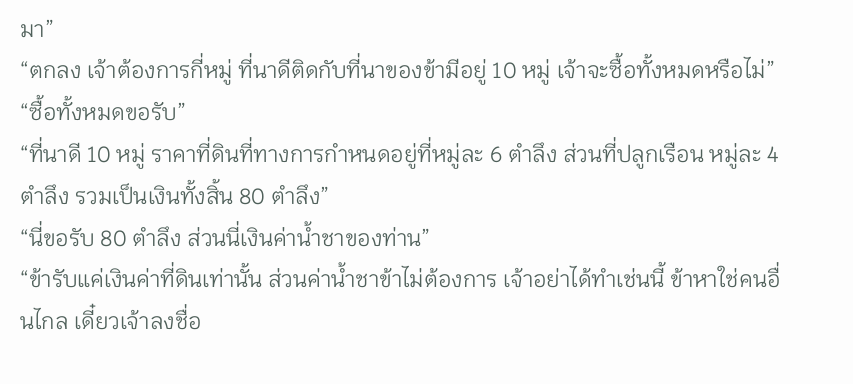มา”
“ตกลง เจ้าต้องการกี่หมู่ ที่นาดีติดกับที่นาของข้ามีอยู่ 10 หมู่ เจ้าจะซื้อทั้งหมดหรือไม่”
“ซื้อทั้งหมดขอรับ”
“ที่นาดี 10 หมู่ ราคาที่ดินที่ทางการกำหนดอยู่ที่หมู่ละ 6 ตำลึง ส่วนที่ปลูกเรือน หมู่ละ 4 ตำลึง รวมเป็นเงินทั้งสิ้น 80 ตำลึง”
“นี่ขอรับ 80 ตำลึง ส่วนนี่เงินค่าน้ำชาของท่าน”
“ข้ารับแค่เงินค่าที่ดินเท่านั้น ส่วนค่าน้ำชาข้าไม่ต้องการ เจ้าอย่าได้ทำเช่นนี้ ข้าหาใช่คนอื่นไกล เดี๋ยวเจ้าลงชื่อ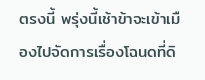ตรงนี้ พรุ่งนี้เช้าข้าจะเข้าเมืองไปจัดการเรื่องโฉนดที่ดิ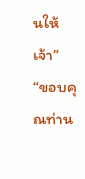นให้เจ้า”
“ขอบคุณท่าน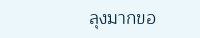ลุงมากขอ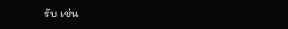รับ เช่น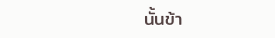นั้นข้า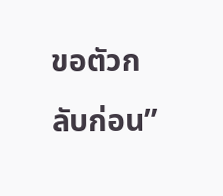ขอตัวกลับก่อน”